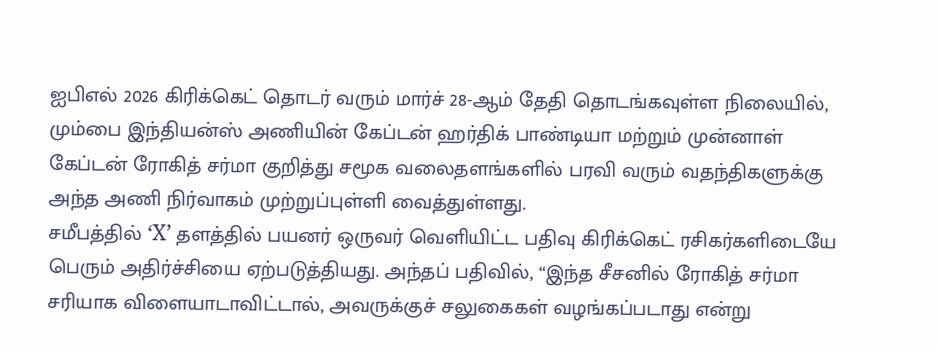ஐபிஎல் 2026 கிரிக்கெட் தொடர் வரும் மார்ச் 28-ஆம் தேதி தொடங்கவுள்ள நிலையில், மும்பை இந்தியன்ஸ் அணியின் கேப்டன் ஹர்திக் பாண்டியா மற்றும் முன்னாள் கேப்டன் ரோகித் சர்மா குறித்து சமூக வலைதளங்களில் பரவி வரும் வதந்திகளுக்கு அந்த அணி நிர்வாகம் முற்றுப்புள்ளி வைத்துள்ளது.
சமீபத்தில் ‘X’ தளத்தில் பயனர் ஒருவர் வெளியிட்ட பதிவு கிரிக்கெட் ரசிகர்களிடையே பெரும் அதிர்ச்சியை ஏற்படுத்தியது. அந்தப் பதிவில், “இந்த சீசனில் ரோகித் சர்மா சரியாக விளையாடாவிட்டால், அவருக்குச் சலுகைகள் வழங்கப்படாது என்று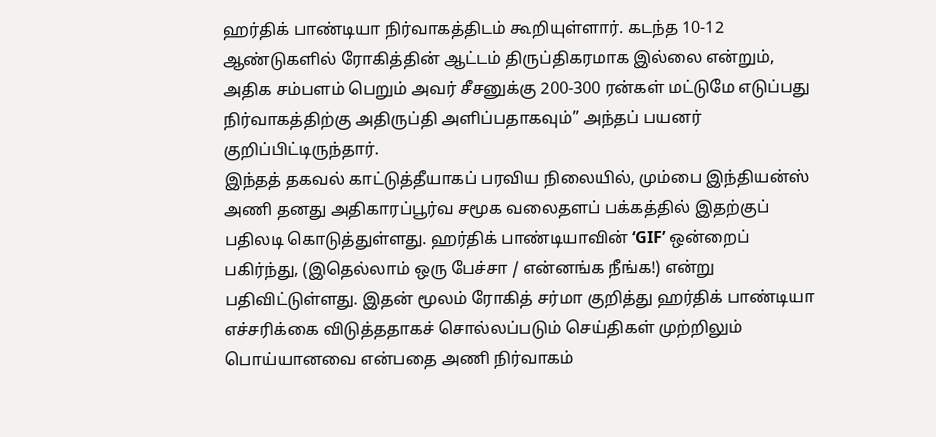ஹர்திக் பாண்டியா நிர்வாகத்திடம் கூறியுள்ளார். கடந்த 10-12 ஆண்டுகளில் ரோகித்தின் ஆட்டம் திருப்திகரமாக இல்லை என்றும், அதிக சம்பளம் பெறும் அவர் சீசனுக்கு 200-300 ரன்கள் மட்டுமே எடுப்பது நிர்வாகத்திற்கு அதிருப்தி அளிப்பதாகவும்” அந்தப் பயனர் குறிப்பிட்டிருந்தார்.
இந்தத் தகவல் காட்டுத்தீயாகப் பரவிய நிலையில், மும்பை இந்தியன்ஸ் அணி தனது அதிகாரப்பூர்வ சமூக வலைதளப் பக்கத்தில் இதற்குப் பதிலடி கொடுத்துள்ளது. ஹர்திக் பாண்டியாவின் ‘GIF’ ஒன்றைப் பகிர்ந்து, (இதெல்லாம் ஒரு பேச்சா / என்னங்க நீங்க!) என்று பதிவிட்டுள்ளது. இதன் மூலம் ரோகித் சர்மா குறித்து ஹர்திக் பாண்டியா எச்சரிக்கை விடுத்ததாகச் சொல்லப்படும் செய்திகள் முற்றிலும் பொய்யானவை என்பதை அணி நிர்வாகம்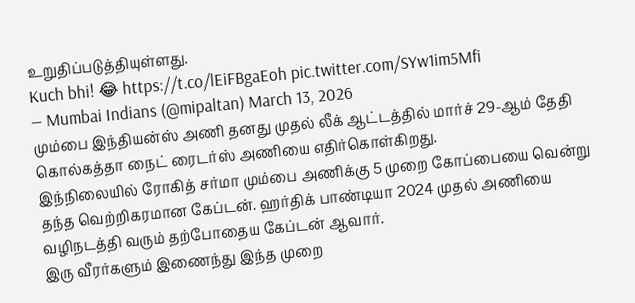உறுதிப்படுத்தியுள்ளது.
Kuch bhi! 😂 https://t.co/lEiFBgaEoh pic.twitter.com/SYw1im5Mfi
— Mumbai Indians (@mipaltan) March 13, 2026
மும்பை இந்தியன்ஸ் அணி தனது முதல் லீக் ஆட்டத்தில் மார்ச் 29-ஆம் தேதி கொல்கத்தா நைட் ரைடர்ஸ் அணியை எதிர்கொள்கிறது.
இந்நிலையில் ரோகித் சர்மா மும்பை அணிக்கு 5 முறை கோப்பையை வென்று தந்த வெற்றிகரமான கேப்டன். ஹர்திக் பாண்டியா 2024 முதல் அணியை வழிநடத்தி வரும் தற்போதைய கேப்டன் ஆவார்.
இரு வீரர்களும் இணைந்து இந்த முறை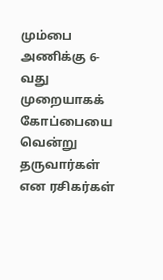மும்பை அணிக்கு 6-வது முறையாகக் கோப்பையை வென்று தருவார்கள் என ரசிகர்கள்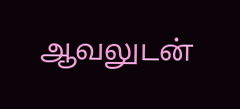ஆவலுடன்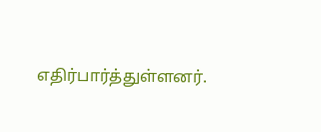எதிர்பார்த்துள்ளனர்.